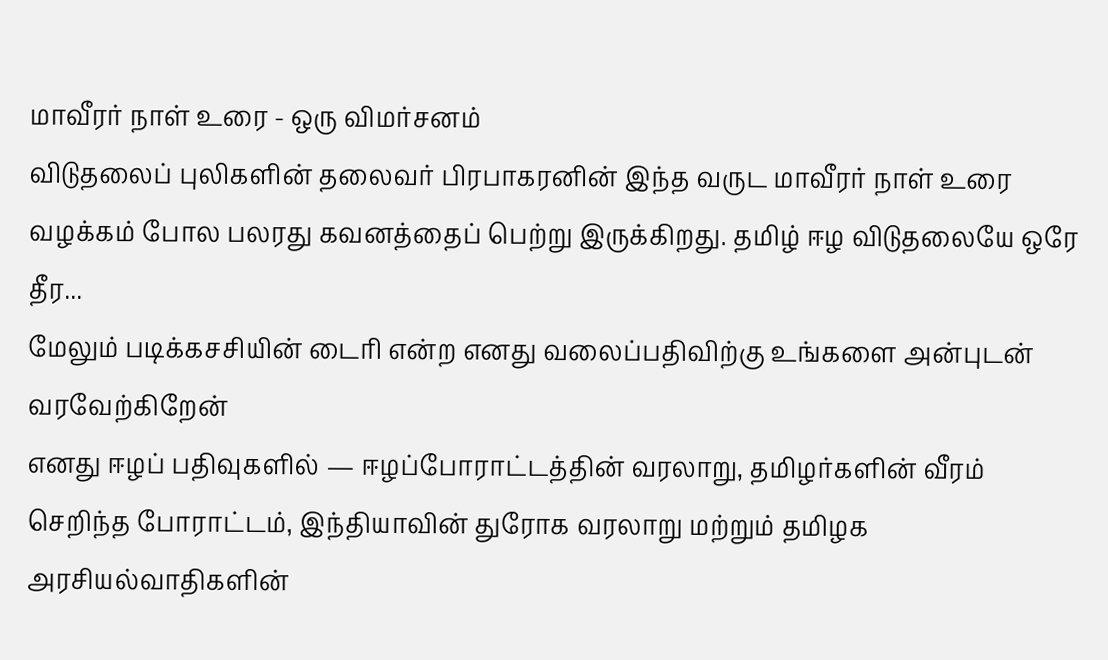மாவீரர் நாள் உரை - ஒரு விமர்சனம்
விடுதலைப் புலிகளின் தலைவர் பிரபாகரனின் இந்த வருட மாவீரர் நாள் உரை வழக்கம் போல பலரது கவனத்தைப் பெற்று இருக்கிறது. தமிழ் ஈழ விடுதலையே ஒரே தீர...
மேலும் படிக்கசசியின் டைரி என்ற எனது வலைப்பதிவிற்கு உங்களை அன்புடன் வரவேற்கிறேன்
எனது ஈழப் பதிவுகளில் — ஈழப்போராட்டத்தின் வரலாறு, தமிழர்களின் வீரம் செறிந்த போராட்டம், இந்தியாவின் துரோக வரலாறு மற்றும் தமிழக அரசியல்வாதிகளின்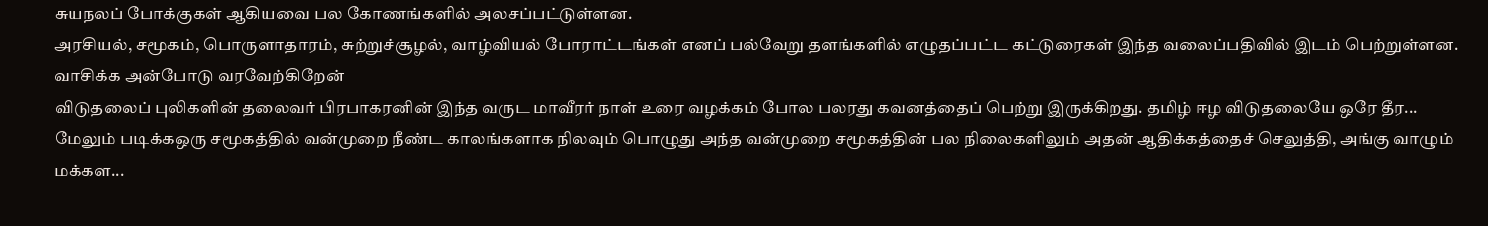சுயநலப் போக்குகள் ஆகியவை பல கோணங்களில் அலசப்பட்டுள்ளன.
அரசியல், சமூகம், பொருளாதாரம், சுற்றுச்சூழல், வாழ்வியல் போராட்டங்கள் எனப் பல்வேறு தளங்களில் எழுதப்பட்ட கட்டுரைகள் இந்த வலைப்பதிவில் இடம் பெற்றுள்ளன. வாசிக்க அன்போடு வரவேற்கிறேன்
விடுதலைப் புலிகளின் தலைவர் பிரபாகரனின் இந்த வருட மாவீரர் நாள் உரை வழக்கம் போல பலரது கவனத்தைப் பெற்று இருக்கிறது. தமிழ் ஈழ விடுதலையே ஒரே தீர...
மேலும் படிக்கஒரு சமூகத்தில் வன்முறை நீண்ட காலங்களாக நிலவும் பொழுது அந்த வன்முறை சமூகத்தின் பல நிலைகளிலும் அதன் ஆதிக்கத்தைச் செலுத்தி, அங்கு வாழும் மக்கள...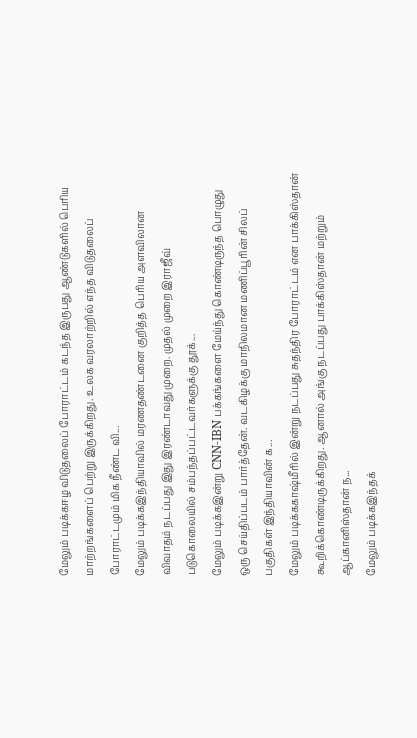மேலும் படிக்கஈழ விடுதலைப் போராட்டம் கடந்த இருபது ஆண்டுகளில் பெரிய மாற்றங்களைப் பெற்று இருக்கிறது. உலக வரலாற்றில் எந்த விடுதலைப் போராட்டமும் மிக நீண்ட வி...
மேலும் படிக்கஇந்தியாவில் மரணதண்டனை குறித்த பெரிய அளவிலான விவாதம் நடப்பது இது இரண்டாவது முறை. முதல் முறை இராஜீவ் படுகொலையில் சம்பந்தப்பட்டவர்களுக்கு தூக்...
மேலும் படிக்கஇன்று CNN-IBN பக்கங்களை மேய்ந்து கொண்டிருந்த பொழுது ஒரு செய்திப்படம் பார்த்தேன். வடகிழக்கு மாநிலமான மணிப்பூரின் சிலப் பகுதிகள் இந்தியாவின் க...
மேலும் படிக்ககாஷ்மீரில் இன்று நடப்பது சுதந்திர போராட்டம் என பாக்கிஸ்தான் கூறிக்கொண்டிருக்கிறது. ஆனால் அங்கு நடப்பது பாக்கிஸ்தான் மற்றும் ஆப்கானிஸ்தான் ந...
மேலும் படிக்கஇந்தக்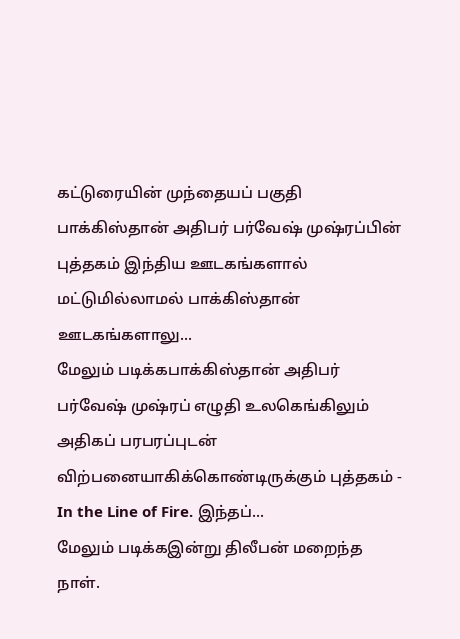கட்டுரையின் முந்தையப் பகுதி பாக்கிஸ்தான் அதிபர் பர்வேஷ் முஷ்ரப்பின் புத்தகம் இந்திய ஊடகங்களால் மட்டுமில்லாமல் பாக்கிஸ்தான் ஊடகங்களாலு...
மேலும் படிக்கபாக்கிஸ்தான் அதிபர் பர்வேஷ் முஷ்ரப் எழுதி உலகெங்கிலும் அதிகப் பரபரப்புடன் விற்பனையாகிக்கொண்டிருக்கும் புத்தகம் - In the Line of Fire. இந்தப்...
மேலும் படிக்கஇன்று திலீபன் மறைந்த நாள்.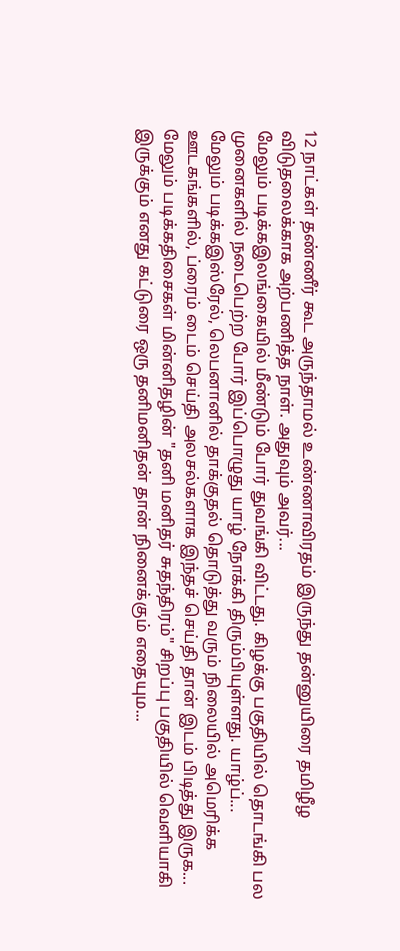12 நாட்கள் தண்ணீர் கூட அருந்தாமல் உண்ணாவிரதம் இருந்து தன்னுயிரை தமிழீழ விடுதலைக்காக அற்பணித்த நாள். அதுவும் அவர்...
மேலும் படிக்கஇலங்கையில் மீண்டும் போர் துவங்கி விட்டது. கிழக்கு பகுதியில் தொடங்கி பல முனைகளில் நடைபெற்ற போர் இப்பொழுது யாழ் நோக்கி திரும்பியுள்ளது. யாழ்ப்...
மேலும் படிக்கஇஸ்ரேல், லெபனானில் தாக்குதல் தொடுத்து வரும் நிலையில் அமெரிக்க ஊடகங்களில், ப்ரைம் டைம் செய்தி அலசல்களாக இந்தச் செய்தி தான் இடம் பிடித்து இருக...
மேலும் படிக்கதிசைகள் மின்னிதழின் "தனி மனிதர் சுதந்திரம்" சிறப்பு பகுதியில் வெளியாகி இருக்கும் எனது கட்டுரை ஒரு தனிமனிதன் தான் நினைக்கும் எதையும...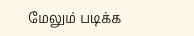மேலும் படிக்க